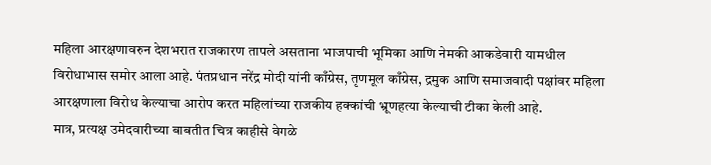महिला आरक्षणावरुन देशभरात राजकारण तापले असताना भाजपाची भूमिका आणि नेमकी आकडेवारी यामधील विरोधाभास समोर आला आहे. पंतप्रधान नरेंद्र मोदी यांनी काँग्रेस, तृणमूल काँग्रेस, द्रमुक आणि समाजवादी पक्षांवर महिला आरक्षणाला विरोध केल्याचा आरोप करत महिलांच्या राजकीय हक्कांची भ्रूणहत्या केल्याची टीका केली आहे.
मात्र, प्रत्यक्ष उमेदवारीच्या बाबतीत चित्र काहीसे वेगळे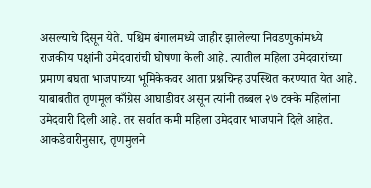असल्याचे दिसून येते. पश्चिम बंगालमध्ये जाहीर झालेल्या निवडणुकांमध्ये राजकीय पक्षांनी उमेदवारांची घोषणा केली आहे. त्यातील महिला उमेदवारांच्या प्रमाण बघता भाजपाच्या भूमिकेकवर आता प्रश्नचिन्ह उपस्थित करण्यात येत आहे. याबाबतीत तृणमूल काँग्रेस आघाडीवर असून त्यांनी तब्बल २७ टक्के महिलांना उमेदवारी दिली आहे. तर सर्वात कमी महिला उमेदवार भाजपाने दिले आहेत.
आकडेवारीनुसार, तृणमुलने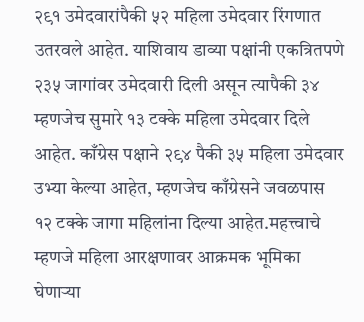२९१ उमेदवारांपैकी ५२ महिला उमेदवार रिंगणात उतरवले आहेत. याशिवाय डाव्या पक्षांनी एकत्रितपणे २३५ जागांवर उमेदवारी दिली असून त्यापैकी ३४ म्हणजेच सुमारे १३ टक्के महिला उमेदवार दिले आहेत. काँग्रेस पक्षाने २९४ पैकी ३५ महिला उमेदवार उभ्या केल्या आहेत, म्हणजेच काँग्रेसने जवळपास १२ टक्के जागा महिलांना दिल्या आहेत.महत्त्वाचे म्हणजे महिला आरक्षणावर आक्रमक भूमिका घेणाऱ्या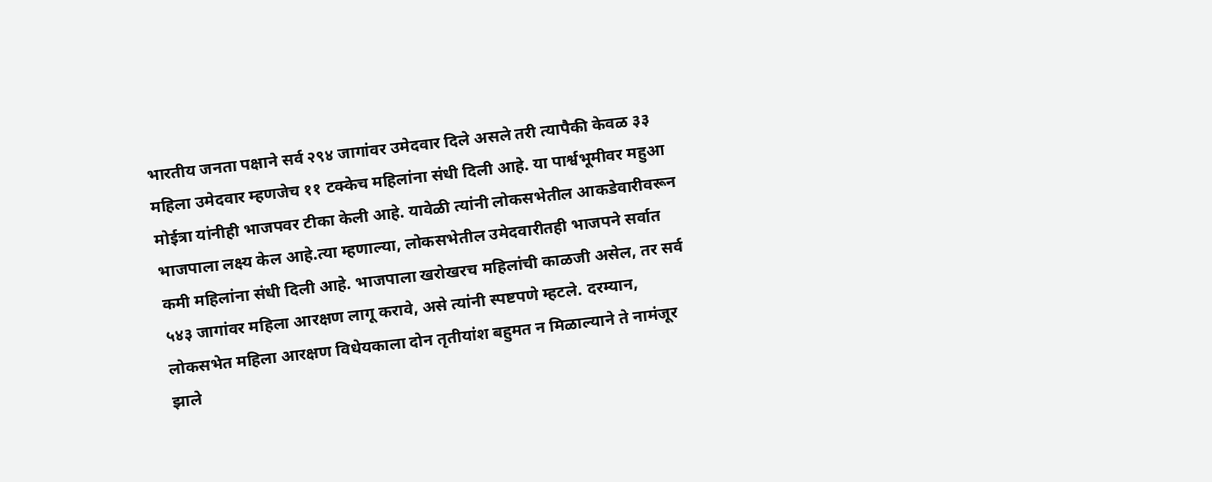भारतीय जनता पक्षाने सर्व २९४ जागांवर उमेदवार दिले असले तरी त्यापैकी केवळ ३३ महिला उमेदवार म्हणजेच ११ टक्केच महिलांना संधी दिली आहे. या पार्श्वभूमीवर महुआ मोईत्रा यांनीही भाजपवर टीका केली आहे. यावेळी त्यांनी लोकसभेतील आकडेवारीवरून भाजपाला लक्ष्य केल आहे.त्या म्हणाल्या, लोकसभेतील उमेदवारीतही भाजपने सर्वात कमी महिलांना संधी दिली आहे. भाजपाला खरोखरच महिलांची काळजी असेल, तर सर्व ५४३ जागांवर महिला आरक्षण लागू करावे, असे त्यांनी स्पष्टपणे म्हटले. दरम्यान, लोकसभेत महिला आरक्षण विधेयकाला दोन तृतीयांश बहुमत न मिळाल्याने ते नामंजूर झाले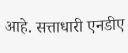आहे. सत्ताधारी एनडीए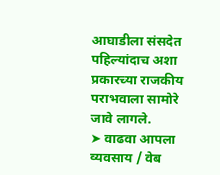आघाडीला संसदेत पहिल्यांदाच अशा प्रकारच्या राजकीय पराभवाला सामोरे जावे लागले.
➤ वाढवा आपला व्यवसाय / वेब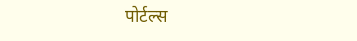पोर्टल्स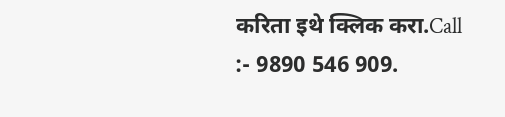करिता इथे क्लिक करा.Call :- 9890 546 909.